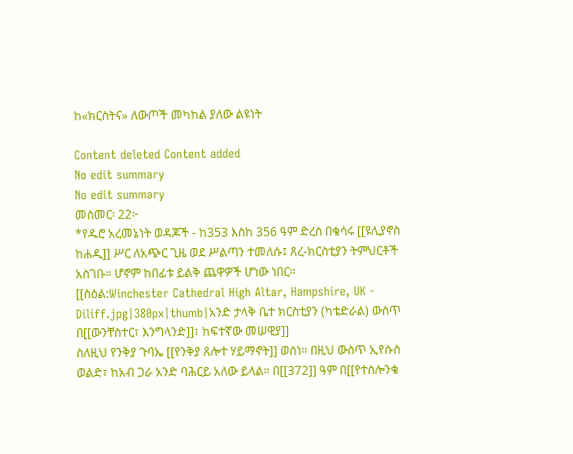ከ«ክርስትና» ለውጦች መካከል ያለው ልዩነት

Content deleted Content added
No edit summary
No edit summary
መስመር፡ 22፦
*የዱሮ አረመኔነት ወዳጆች - ከ353 እስከ 356 ዓም ድረስ በቄሳሩ [[ዩሊያኖስ ከሐዲ]] ሥር ለአጭር ጊዜ ወደ ሥልጣን ተመለሱ፤ ጸረ-ክርስቲያን ትምህርቶች አስገቡ። ሆኖም ከበፊቱ ይልቅ ጨዋዎች ሆነው ነበር።
[[ስዕል:Winchester Cathedral High Altar, Hampshire, UK - Diliff.jpg|380px|thumb|አንድ ታላቅ ቤተ ክርስቲያን (ካቴድራል) ውስጥ በ[[ውንቸስተር፣ እንግላንድ]]፣ ከፍተኛው መሠዊያ]]
ስለዚህ የንቅያ ጉባኤ [[የንቅያ ጸሎተ ሃይማኖት]] ወሰነ። በዚህ ውስጥ ኢየሱስ ወልድ፣ ከአብ ጋራ አንድ ባሕርይ አለው ይላል። በ[[372]] ዓም በ[[የተሰሎንቄ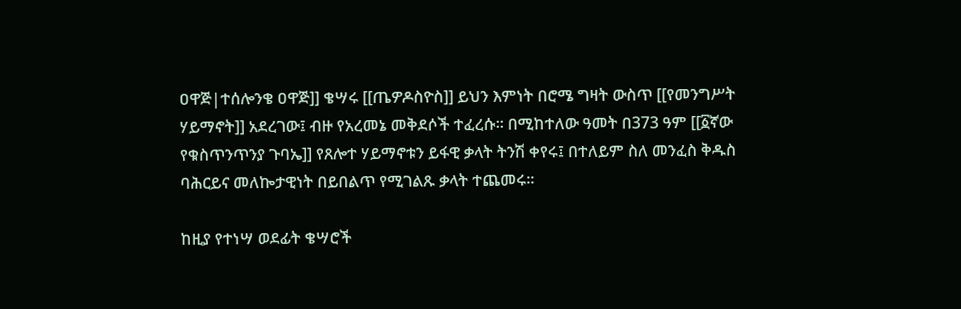ዐዋጅ|ተሰሎንቄ ዐዋጅ]] ቄሣሩ [[ጤዎዶስዮስ]] ይህን እምነት በሮሜ ግዛት ውስጥ [[የመንግሥት ሃይማኖት]] አደረገው፤ ብዙ የአረመኔ መቅደሶች ተፈረሱ። በሚከተለው ዓመት በ373 ዓም [[፩ኛው የቁስጥንጥንያ ጉባኤ]] የጸሎተ ሃይማኖቱን ይፋዊ ቃላት ትንሽ ቀየሩ፤ በተለይም ስለ መንፈስ ቅዱስ ባሕርይና መለኰታዊነት በይበልጥ የሚገልጹ ቃላት ተጨመሩ።

ከዚያ የተነሣ ወደፊት ቄሣሮች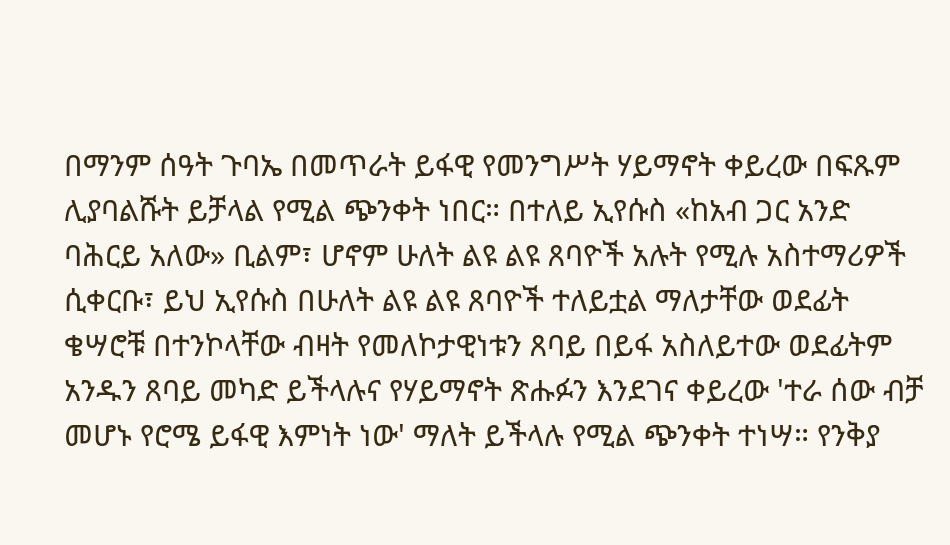በማንም ሰዓት ጉባኤ በመጥራት ይፋዊ የመንግሥት ሃይማኖት ቀይረው በፍጹም ሊያባልሹት ይቻላል የሚል ጭንቀት ነበር። በተለይ ኢየሱስ «ከአብ ጋር አንድ ባሕርይ አለው» ቢልም፣ ሆኖም ሁለት ልዩ ልዩ ጸባዮች አሉት የሚሉ አስተማሪዎች ሲቀርቡ፣ ይህ ኢየሱስ በሁለት ልዩ ልዩ ጸባዮች ተለይቷል ማለታቸው ወደፊት ቄሣሮቹ በተንኮላቸው ብዛት የመለኮታዊነቱን ጸባይ በይፋ አስለይተው ወደፊትም አንዱን ጸባይ መካድ ይችላሉና የሃይማኖት ጽሑፉን እንደገና ቀይረው 'ተራ ሰው ብቻ መሆኑ የሮሜ ይፋዊ እምነት ነው' ማለት ይችላሉ የሚል ጭንቀት ተነሣ። የንቅያ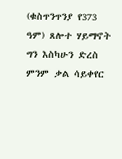(ቁስጥንጥንያ የ373 ዓም) ጸሎተ ሃይማኖት ግን እስካሁን ድረስ ምንም ቃል ሳይቀየር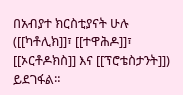በአብያተ ክርስቲያናት ሁሉ ([[ካቶሊክ]]፣ [[ተዋሕዶ]]፣ [[ኦርቶዶክስ]] እና [[ፕሮቴስታንት]]) ይደገፋል።